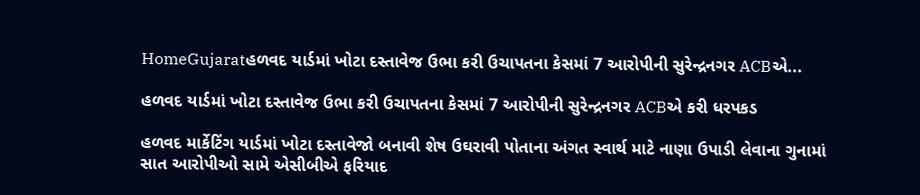HomeGujaratહળવદ યાર્ડમાં ખોટા દસ્તાવેજ ઉભા કરી ઉચાપતના કેસમાં 7 આરોપીની સુરેન્દ્રનગર ACBએ...

હળવદ યાર્ડમાં ખોટા દસ્તાવેજ ઉભા કરી ઉચાપતના કેસમાં 7 આરોપીની સુરેન્દ્રનગર ACBએ કરી ધરપકડ

હળવદ માર્કેટિંગ યાર્ડમાં ખોટા દસ્તાવેજો બનાવી શેષ ઉઘરાવી પોતાના અંગત સ્વાર્થ માટે નાણા ઉપાડી લેવાના ગુનામાં સાત આરોપીઓ સામે એસીબીએ ફરિયાદ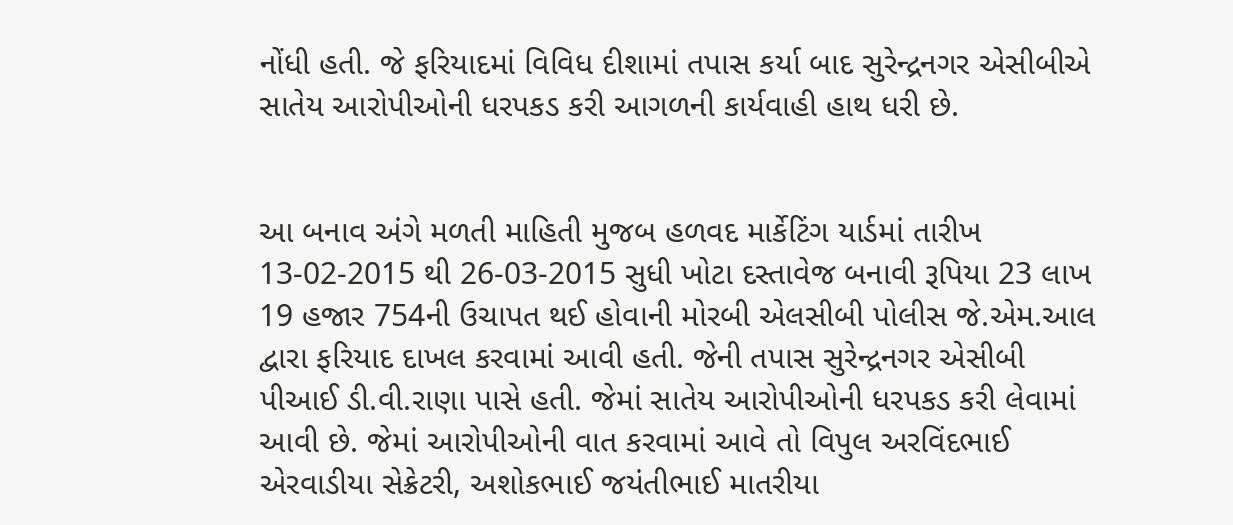નોંધી હતી. જે ફરિયાદમાં વિવિધ દીશામાં તપાસ કર્યા બાદ સુરેન્દ્રનગર એસીબીએ સાતેય આરોપીઓની ધરપકડ કરી આગળની કાર્યવાહી હાથ ધરી છે.


આ બનાવ અંગે મળતી માહિતી મુજબ હળવદ માર્કેટિંગ યાર્ડમાં તારીખ 13-02-2015 થી 26-03-2015 સુધી ખોટા દસ્તાવેજ બનાવી રૂપિયા 23 લાખ 19 હજાર 754ની ઉચાપત થઈ હોવાની મોરબી એલસીબી પોલીસ જે.એમ.આલ દ્વારા ફરિયાદ દાખલ કરવામાં આવી હતી. જેની તપાસ સુરેન્દ્રનગર એસીબી પીઆઈ ડી.વી.રાણા પાસે હતી. જેમાં સાતેય આરોપીઓની ધરપકડ કરી લેવામાં આવી છે. જેમાં આરોપીઓની વાત કરવામાં આવે તો વિપુલ અરવિંદભાઈ એરવાડીયા સેક્રેટરી, અશોકભાઈ જયંતીભાઈ માતરીયા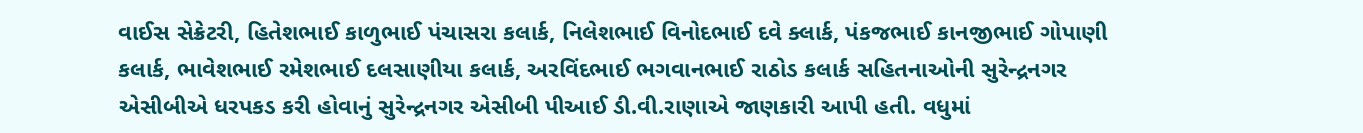વાઈસ સેક્રેટરી, હિતેશભાઈ કાળુભાઈ પંચાસરા કલાર્ક, નિલેશભાઈ વિનોદભાઈ દવે ક્લાર્ક, પંકજભાઈ કાનજીભાઈ ગોપાણી કલાર્ક, ભાવેશભાઈ રમેશભાઈ દલસાણીયા કલાર્ક, અરવિંદભાઈ ભગવાનભાઈ રાઠોડ કલાર્ક સહિતનાઓની સુરેન્દ્રનગર એસીબીએ ધરપકડ કરી હોવાનું સુરેન્દ્રનગર એસીબી પીઆઈ ડી.વી.રાણાએ જાણકારી આપી હતી. વધુમાં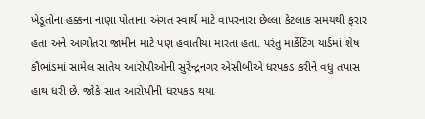ખેડૂતોના હક્કના નાણા પોતાના અંગત સ્વાર્થ માટે વાપરનારા છેલ્લા કેટલાક સમયથી ફરાર હતા અને આગોતરા જામીન માટે પણ હવાતીયા મારતા હતા. પરંતુ માર્કેટિંગ યાર્ડમાં શેષ કૌભાંડમાં સામેલ સાતેય આરોપીઓની સુરેન્દ્રનગર એસીબીએ ધરપકડ કરીને વધુ તપાસ હાથ ધરી છે. જોકે સાત આરોપીની ધરપકડ થયા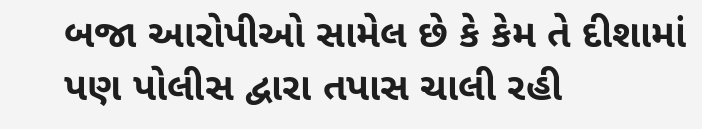બજા આરોપીઓ સામેલ છે કે કેમ તે દીશામાં પણ પોલીસ દ્વારા તપાસ ચાલી રહી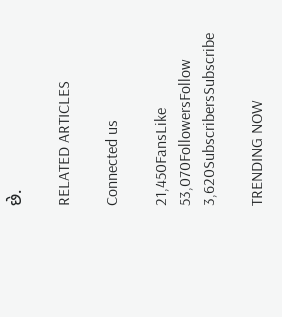છે.

RELATED ARTICLES

Connected us

21,450FansLike
53,070FollowersFollow
3,620SubscribersSubscribe

TRENDING NOW